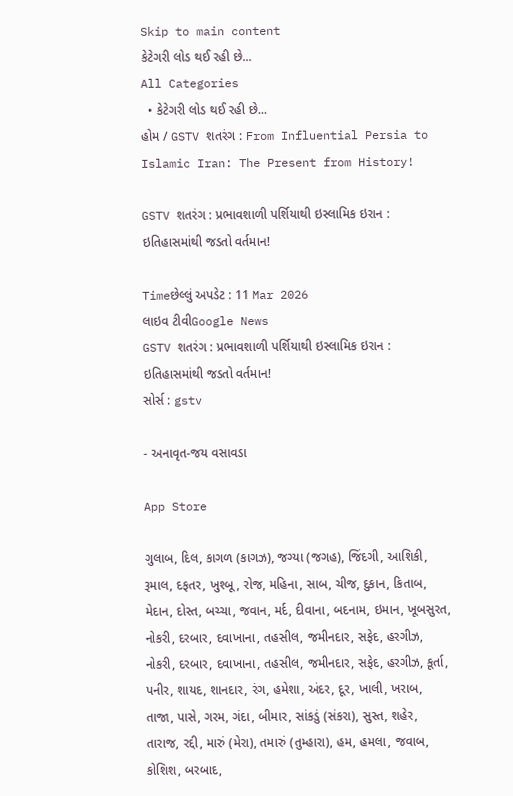Skip to main content
કેટેગરી લોડ થઈ રહી છે...
All Categories
  • કેટેગરી લોડ થઈ રહી છે...
હોમ / GSTV શતરંગ : From Influential Persia to Islamic Iran: The Present from History!

GSTV શતરંગ : પ્રભાવશાળી પર્શિયાથી ઇસ્લામિક ઇરાન : ઇતિહાસમાંથી જડતો વર્તમાન!

Timeછેલ્લું અપડેટ : 11 Mar 2026
લાઇવ ટીવીGoogle News
GSTV શતરંગ : પ્રભાવશાળી પર્શિયાથી ઇસ્લામિક ઇરાન : ઇતિહાસમાંથી જડતો વર્તમાન!
સોર્સ : gstv

- અનાવૃત-જય વસાવડા

App Store

ગુલાબ, દિલ, કાગળ (કાગઝ), જગ્યા (જગહ), જિંદગી, આશિકી, રૂમાલ, દફતર, ખુશ્બૂ, રોજ, મહિના, સાબ, ચીજ, દુકાન, કિતાબ, મેદાન, દોસ્ત, બચ્ચા, જવાન, મર્દ, દીવાના, બદનામ, ઇમાન, ખૂબસુરત, નોકરી, દરબાર, દવાખાના, તહસીલ, જમીનદાર, સફેદ, હરગીઝ, નોકરી, દરબાર, દવાખાના, તહસીલ, જમીનદાર, સફેદ, હરગીઝ, કૂર્તા, પનીર, શાયદ, શાનદાર, રંગ, હમેશા, અંદર, દૂર, ખાલી, ખરાબ, તાજા, પાસે, ગરમ, ગંદા, બીમાર, સાંકડું (સંકરા), સુસ્ત, શહેર, તારાજ, રદ્દી, મારું (મેરા), તમારું (તુમ્હારા), હમ, હમલા, જવાબ, કોશિશ, બરબાદ,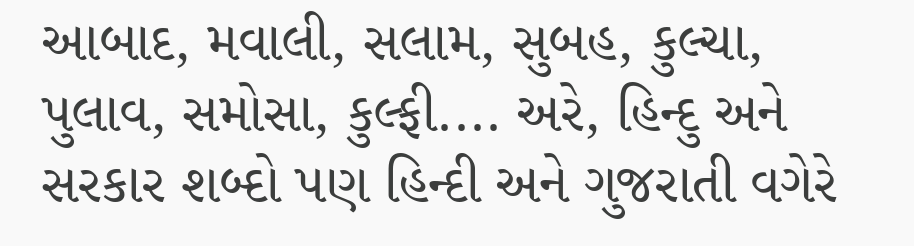આબાદ, મવાલી, સલામ, સુબહ, કુલ્ચા, પુલાવ, સમોસા, કુલ્ફી.... અરે, હિન્દુ અને સરકાર શબ્દો પણ હિન્દી અને ગુજરાતી વગેરે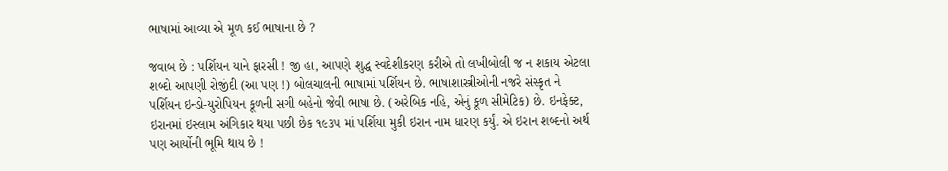ભાષામાં આવ્યા એ મૂળ કઈ ભાષાના છે ?

જવાબ છે : પર્શિયન યાને ફારસી ! જી હા, આપણે શુદ્ધ સ્વદેશીકરણ કરીએ તો લખીબોલી જ ન શકાય એટલા શબ્દો આપણી રોજીંદી (આ પણ !) બોલચાલની ભાષામાં પર્શિયન છે. ભાષાશાસ્ત્રીઓની નજરે સંસ્કૃત ને પર્શિયન ઇન્ડો-યુરોપિયન કૂળની સગી બહેનો જેવી ભાષા છે. (અરેબિક નહિ, એનું કૂળ સીમેટિક) છે. ઇનફેક્ટ, ઇરાનમાં ઇસ્લામ અંગિકાર થયા પછી છેક ૧૯૩૫ માં પર્શિયા મુકી ઇરાન નામ ધારણ કર્યું. એ ઇરાન શબ્દનો અર્થ પણ આર્યોની ભૂમિ થાય છે !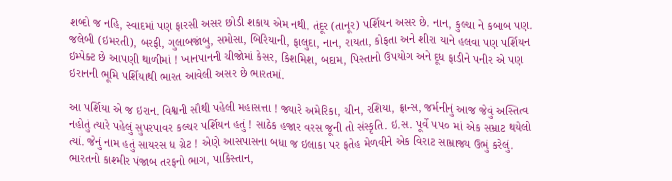શબ્દો જ નહિ, સ્વાદમાં પણ ફારસી અસર છોડી શકાય એમ નથી. તંદૂર (તાનૂર) પર્શિયન અસર છે. નાન, કુલ્ચા ને કબાબ પણ. જલેબી (ઇમરતી), બરફી, ગુલાબજાંબુ, સમોસા, બિરિયાની, ફાલુદા, નાન, રાયતા, કોફતા અને શીરા યાને હલવા પણ પર્શિયન ઇમ્પેક્ટ છે આપણી થાળીમાં ! ખાનપાનની ચીજોમાં કેસર, કિશમિશ, બદામ, પિસ્તાનો ઉપયોગ અને દૂધ ફાડીને પનીર એ પણ ઇરાનની ભૂમિ પર્શિયાથી ભારત આવેલી અસર છે ભારતમાં.

આ પર્શિયા એ જ ઇરાન. વિશ્વની સૌથી પહેલી મહાસત્તા ! જ્યારે અમેરિકા, ચીન, રશિયા, ફ્રાન્સ, જર્મનીનું આજ જેવું અસ્તિત્વ નહોતું ત્યારે પહેલું સુપરપાવર કલ્ચર પર્શિયન હતું ! સાઠેક હજાર વરસ જૂની તો સંસ્કૃતિ. ઇ.સ. પૂર્વે ૫૫૦ માં એક સમ્રાટ થયેલો ત્યાં. જેનું નામ હતું સાયરસ ધ ગ્રેટ ! એણે આસપાસના બધા જ ઇલાકા પર ફતેહ મેળવીને એક વિરાટ સામ્રાજ્ય ઉભું કરેલું. ભારતનો કાશ્મીર પંજાબ તરફનો ભાગ, પાકિસ્તાન,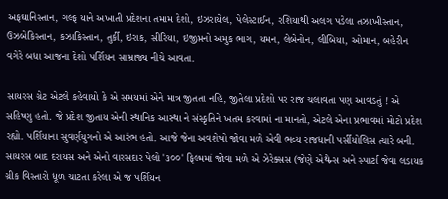અફઘાનિસ્તાન, ગલ્ફ યાને અખાતી પ્રદેશના તમામ દેશો, ઇઝરાયેલ, પેલેસ્ટાઈન, રશિયાથી અલગ પડેલા તઝાખીસ્તાન, ઉઝબેકિસ્તાન, કઝાકિસ્તાન, તુર્કી, ઇરાક, સીરિયા, ઇજીપ્તનો અમુક ભાગ, યમન, લેબેનોન, લીબિયા, ઓમાન, બહેરીન વગેરે બધા આજના દેશો પર્શિયન સામ્રાજ્ય નીચે આવતા.

સાયરસ ગ્રેટ એટલે કહેવાયો કે એ સમયમાં એને માત્ર જીતતા નહિ, જીતેલા પ્રદેશો પર રાજ ચલાવતા પણ આવડતું ! એ સહિષ્ણુ હતો. જે પ્રદેશ જીતાય એની સ્થાનિક આસ્થા ને સંસ્કૃતિને ખતમ કરવામાં ના માનતો, એટલે એના પ્રભાવમાં મોટો પ્રદેશ રહ્યો. પર્શિયાના સુવર્ણયુગનો એ આરંભ હતો. આજે જેના અવશેષો જોવા મળે એવી ભવ્ય રાજધાની પર્સીયોલિસ ત્યારે બની. સાયરસ બાદ દરાયસ અને એનો વારસદાર પેલો '૩૦૦' ફિલ્મમાં જોવા મળે એ ઝેરેક્સસ (જેણે એથેન્સ અને સ્પાર્ટા જેવા લડાયક ગ્રીક વિસ્તારો ધૂળ ચાટતા કરેલા એ જ પર્શિયન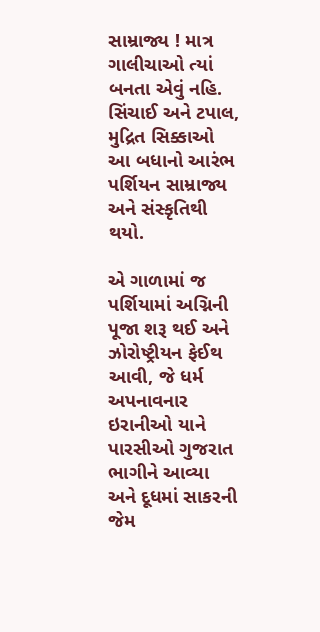સામ્રાજ્ય ! માત્ર ગાલીચાઓ ત્યાં બનતા એવું નહિ. સિંચાઈ અને ટપાલ, મુદ્રિત સિક્કાઓ આ બધાનો આરંભ પર્શિયન સામ્રાજ્ય અને સંસ્કૃતિથી થયો.

એ ગાળામાં જ પર્શિયામાં અગ્નિની પૂજા શરૂ થઈ અને ઝોરોષ્ટ્રીયન ફેઈથ આવી, જે ધર્મ અપનાવનાર ઇરાનીઓ યાને પારસીઓ ગુજરાત ભાગીને આવ્યા અને દૂધમાં સાકરની જેમ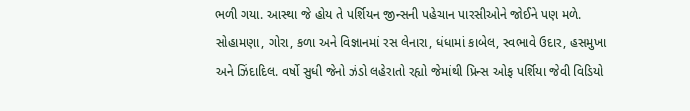ભળી ગયા. આસ્થા જે હોય તે પર્શિયન જીન્સની પહેચાન પારસીઓને જોઈને પણ મળે. સોહામણા, ગોરા, કળા અને વિજ્ઞાનમાં રસ લેનારા, ધંધામાં કાબેલ, સ્વભાવે ઉદાર, હસમુખા અને ઝિંદાદિલ. વર્ષો સુધી જેનો ઝંડો લહેરાતો રહ્યો જેમાંથી પ્રિન્સ ઓફ પર્શિયા જેવી વિડિયો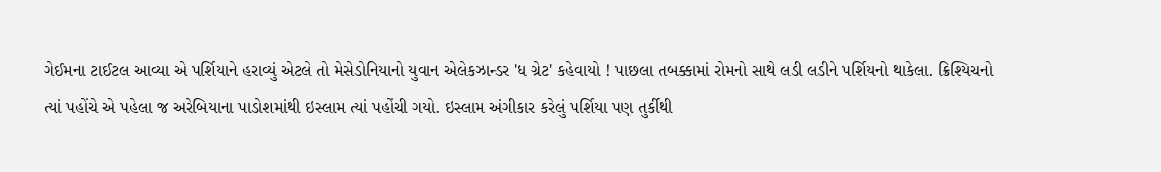ગેઈમના ટાઈટલ આવ્યા એ પર્શિયાને હરાવ્યું એટલે તો મેસેડોનિયાનો યુવાન એલેકઝાન્ડર 'ધ ગ્રેટ' કહેવાયો ! પાછલા તબક્કામાં રોમનો સાથે લડી લડીને પર્શિયનો થાકેલા. ક્રિશ્યિચનો ત્યાં પહોંચે એ પહેલા જ અરેબિયાના પાડોશમાંથી ઇસ્લામ ત્યાં પહોંચી ગયો. ઇસ્લામ અંગીકાર કરેલું પર્શિયા પણ તુર્કીથી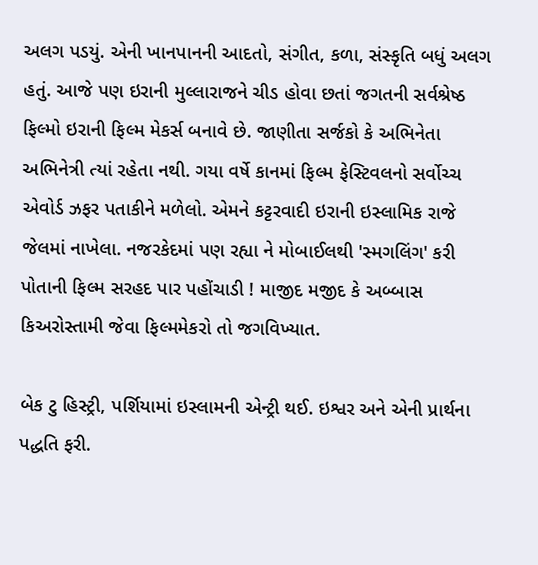અલગ પડયું. એની ખાનપાનની આદતો, સંગીત, કળા, સંસ્કૃતિ બધું અલગ હતું. આજે પણ ઇરાની મુલ્લારાજને ચીડ હોવા છતાં જગતની સર્વશ્રેષ્ઠ ફિલ્મો ઇરાની ફિલ્મ મેકર્સ બનાવે છે. જાણીતા સર્જકો કે અભિનેતા અભિનેત્રી ત્યાં રહેતા નથી. ગયા વર્ષે કાનમાં ફિલ્મ ફેસ્ટિવલનો સર્વોચ્ચ એવોર્ડ ઝફર પતાકીને મળેલો. એમને કટ્ટરવાદી ઇરાની ઇસ્લામિક રાજે જેલમાં નાખેલા. નજરકેદમાં પણ રહ્યા ને મોબાઈલથી 'સ્મગલિંગ' કરી પોતાની ફિલ્મ સરહદ પાર પહોંચાડી ! માજીદ મજીદ કે અબ્બાસ કિઅરોસ્તામી જેવા ફિલ્મમેકરો તો જગવિખ્યાત.

બેક ટુ હિસ્ટ્રી, પર્શિયામાં ઇસ્લામની એન્ટ્રી થઈ. ઇશ્વર અને એની પ્રાર્થના પદ્ધતિ ફરી.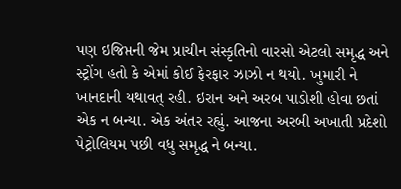પણ ઇજિપ્તની જેમ પ્રાચીન સંસ્કૃતિનો વારસો એટલો સમૃદ્ધ અને સ્ટ્રોંગ હતો કે એમાં કોઈ ફેરફાર ઝાઝો ન થયો. ખુમારી ને ખાનદાની યથાવત્ રહી. ઇરાન અને અરબ પાડોશી હોવા છતાં એક ન બન્યા. એક અંતર રહ્યું. આજના અરબી અખાતી પ્રદેશો પેટ્રોલિયમ પછી વધુ સમૃદ્ધ ને બન્યા.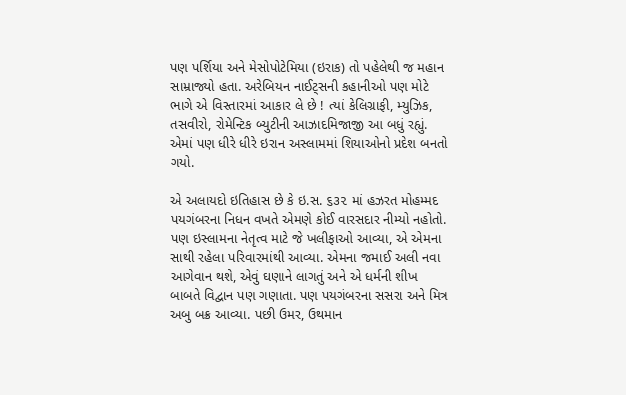પણ પર્શિયા અને મેસોપોટેમિયા (ઇરાક) તો પહેલેથી જ મહાન સામ્રાજ્યો હતા. અરેબિયન નાઈટ્સની કહાનીઓ પણ મોટે ભાગે એ વિસ્તારમાં આકાર લે છે ! ત્યાં કેલિગ્રાફી, મ્યુઝિક, તસવીરો, રોમેન્ટિક બ્યુટીની આઝાદમિજાજી આ બધું રહ્યું. એમાં પણ ધીરે ધીરે ઇરાન અસ્લામમાં શિયાઓનો પ્રદેશ બનતો ગયો.

એ અલાયદો ઇતિહાસ છે કે ઇ.સ. ૬૩૨ માં હઝરત મોહમ્મદ પયગંબરના નિધન વખતે એમણે કોઈ વારસદાર નીમ્યો નહોતો. પણ ઇસ્લામના નેતૃત્વ માટે જે ખલીફાઓ આવ્યા, એ એમના સાથી રહેલા પરિવારમાંથી આવ્યા. એમના જમાઈ અલી નવા આગેવાન થશે, એવું ઘણાને લાગતું અને એ ધર્મની શીખ બાબતે વિદ્વાન પણ ગણાતા. પણ પયગંબરના સસરા અને મિત્ર અબુ બક્ર આવ્યા. પછી ઉમર, ઉથમાન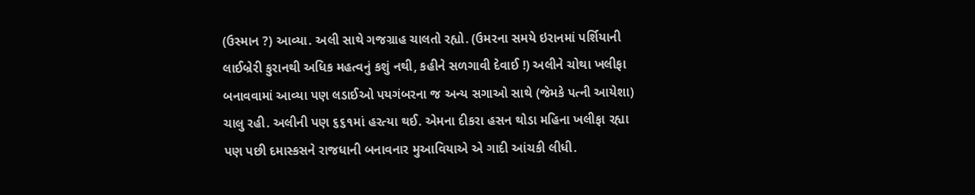(ઉસ્માન ?) આવ્યા. અલી સાથે ગજગ્રાહ ચાલતો રહ્યો. (ઉમરના સમયે ઇરાનમાં પર્શિયાની લાઈબ્રેરી કુરાનથી અધિક મહત્વનું કશું નથી, કહીને સળગાવી દેવાઈ !) અલીને ચોથા ખલીફા બનાવવામાં આવ્યા પણ લડાઈઓ પયગંબરના જ અન્ય સગાઓ સાથે (જેમકે પત્ની આયેશા) ચાલુ રહી. અલીની પણ ૬૬૧માં હરત્યા થઈ. એમના દીકરા હસન થોડા મહિના ખલીફા રહ્યા પણ પછી દમાસ્કસને રાજધાની બનાવનાર મુઆવિયાએ એ ગાદી આંચકી લીધી.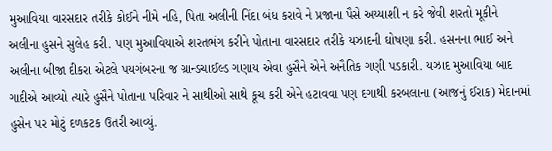મુઆવિયા વારસદાર તરીકે કોઈને નીમે નહિ, પિતા અલીની નિંદા બંધ કરાવે ને પ્રજાના પૈસે અય્યાશી ન કરે જેવી શરતો મૂકીને અલીના હુસને સુલેહ કરી. પણ મુઆવિયાએ શરતભંગ કરીને પોતાના વારસદાર તરીકે યઝાદની ઘોષણા કરી. હસનના ભાઈ અને અલીના બીજા દીકરા એટલે પયગંબરના જ ગ્રાન્ડચાઈલ્ડ ગણાય એવા હુસૈને એને અનૈતિક ગણી પડકારી. યઝાદ મુઆવિયા બાદ ગાદીએ આવ્યો ત્યારે હુસૈને પોતાના પરિવાર ને સાથીઓ સાથે કૂચ કરી એને હટાવવા પણ દગાથી કરબલાના (આજનું ઈરાક) મેદાનમાં હુસેન પર મોટું દળકટક ઉતરી આવ્યું.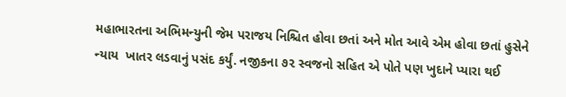મહાભારતના અભિમન્યુની જેમ પરાજય નિશ્ચિત હોવા છતાં અને મોત આવે એમ હોવા છતાં હુસેને ન્યાય  ખાતર લડવાનું પસંદ કર્યું. નજીકના ૭૨ સ્વજનો સહિત એ પોતે પણ ખુદાને પ્યારા થઈ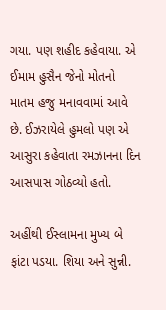ગયા. પણ શહીદ કહેવાયા. એ ઈમામ હુસૈન જેનો મોતનો માતમ હજુ મનાવવામાં આવે છે. ઈઝરાયેલે હુમલો પણ એ આસુરા કહેવાતા રમઝાનના દિન આસપાસ ગોઠવ્યો હતો.

અહીંથી ઈસ્લામના મુખ્ય બે ફાંટા પડયા. શિયા અને સુન્ની.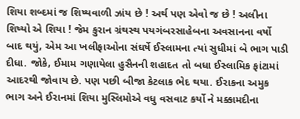શિયા શબ્દમાં જ શિષ્યવાળી ઝાંય છે ! અર્થ પણ એવો જ છે ! અલીના શિષ્યો એ શિયા ! જેમ કુરાન ગ્રંથસ્થ પયગંબરસાહેબના અવસાનના વર્ષો બાદ થયું, એમ આ ખલીફાઓના સંઘર્ષે ઈસ્લામના ત્યાં સુધીમાં બે ભાગ પાડી દીધા. જોકે, ઈમામ ગણાયેલા હુસૈનની શહાદત તો બધા ઈસ્લામિક ફાંટામાં આદરથી જોવાય છે. પણ પછી બીજા કેટલાક ભેદ થયા. ઈરાકના અમુક ભાગ અને ઈરાનમાં શિયા મુસ્લિમોએ વધુ વસવાટ કર્યો ને મક્કામદીના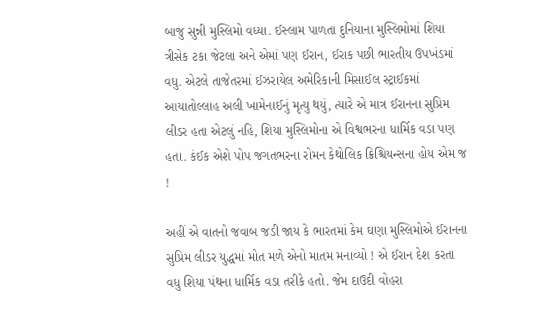બાજુ સુન્ની મુસ્લિમો વધ્યા. ઈસ્લામ પાળતા દુનિયાના મુસ્લિમોમાં શિયા ત્રીસેક ટકા જેટલા અને એમાં પણ ઈરાન, ઈરાક પછી ભારતીય ઉપખંડમાં વધુ. એટલે તાજેતરમાં ઈઝરાયેલ અમેરિકાની મિસાઈલ સ્ટ્રાઈકમાં આયાતોલ્લાહ અલી ખામેનાઈનું મૃત્યુ થયું, ત્યારે એ માત્ર ઈરાનના સુપ્રિમ લીડર હતા એટલું નહિ, શિયા મુસ્લિમોના એ વિશ્વભરના ધાર્મિક વડા પણ હતા. કંઈક એશે પોપ જગતભરના રોમન કેથોલિક ક્રિશ્ચિયન્સના હોય એમ જ !

અહીં એ વાતનો જવાબ જડી જાય કે ભારતમાં કેમ ઘણા મુસ્લિમોએ ઈરાનના સુપ્રિમ લીડર યુદ્ધમાં મોત મળે એનો માતમ મનાવ્યો ! એ ઈરાન દેશ કરતા વધુ શિયા પંથના ધાર્મિક વડા તરીકે હતો. જેમ દાઉદી વોહરા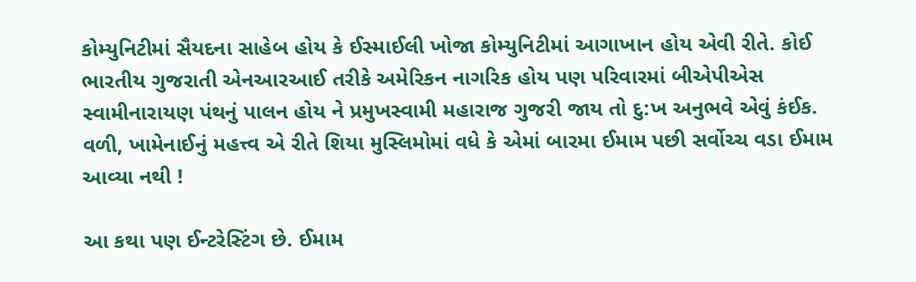કોમ્યુનિટીમાં સૈયદના સાહેબ હોય કે ઈસ્માઈલી ખોજા કોમ્યુનિટીમાં આગાખાન હોય એવી રીતે. કોઈ ભારતીય ગુજરાતી એનઆરઆઈ તરીકે અમેરિકન નાગરિક હોય પણ પરિવારમાં બીએપીએસ સ્વામીનારાયણ પંથનું પાલન હોય ને પ્રમુખસ્વામી મહારાજ ગુજરી જાય તો દુ:ખ અનુભવે એવું કંઈક. વળી, ખામેનાઈનું મહત્ત્વ એ રીતે શિયા મુસ્લિમોમાં વધે કે એમાં બારમા ઈમામ પછી સર્વોચ્ચ વડા ઈમામ આવ્યા નથી !

આ કથા પણ ઈન્ટરેસ્ટિંગ છે. ઈમામ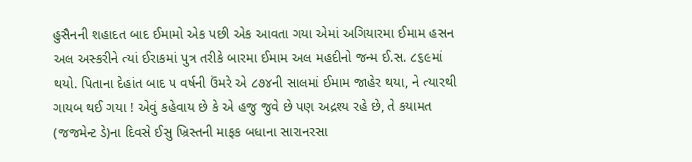હુસૈનની શહાદત બાદ ઈમામો એક પછી એક આવતા ગયા એમાં અગિયારમા ઈમામ હસન અલ અસ્કરીને ત્યાં ઈરાકમાં પુત્ર તરીકે બારમા ઈમામ અલ મહદીનો જન્મ ઈ.સ. ૮૬૯માં થયો. પિતાના દેહાંત બાદ ૫ વર્ષની ઉંમરે એ ૮૭૪ની સાલમાં ઈમામ જાહેર થયા, ને ત્યારથી ગાયબ થઈ ગયા ! એવું કહેવાય છે કે એ હજુ જુવે છે પણ અદ્રશ્ય રહે છે, તે કયામત (જજમેન્ટ ડે)ના દિવસે ઈસુ ખ્રિસ્તની માફક બધાના સારાનરસા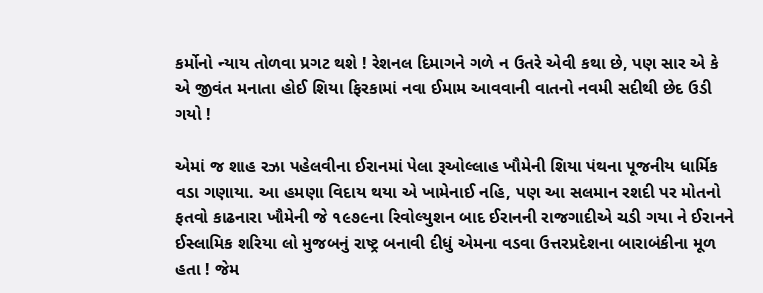કર્મોનો ન્યાય તોળવા પ્રગટ થશે ! રેશનલ દિમાગને ગળે ન ઉતરે એવી કથા છે, પણ સાર એ કે એ જીવંત મનાતા હોઈ શિયા ફિરકામાં નવા ઈમામ આવવાની વાતનો નવમી સદીથી છેદ ઉડી ગયો !

એમાં જ શાહ રઝા પહેલવીના ઈરાનમાં પેલા રૂઓલ્લાહ ખૌમેની શિયા પંથના પૂજનીય ધાર્મિક વડા ગણાયા. આ હમણા વિદાય થયા એ ખામેનાઈ નહિ, પણ આ સલમાન રશદી પર મોતનો ફતવો કાઢનારા ખૌમેની જે ૧૯૭૯ના રિવોલ્યુશન બાદ ઈરાનની રાજગાદીએ ચડી ગયા ને ઈરાનને ઈસ્લામિક શરિયા લો મુજબનું રાષ્ટ્ર બનાવી દીધું એમના વડવા ઉત્તરપ્રદેશના બારાબંકીના મૂળ હતા ! જેમ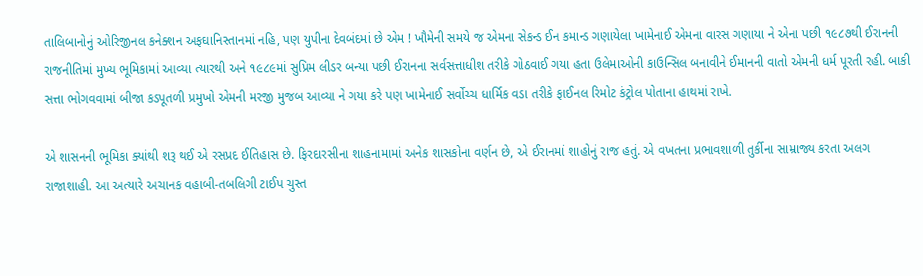તાલિબાનોનું ઓરિજીનલ કનેક્શન અફઘાનિસ્તાનમાં નહિ, પણ યુપીના દેવબંદમાં છે એમ ! ખૌમેની સમયે જ એમના સેકન્ડ ઈન કમાન્ડ ગણાયેલા ખામેનાઈ એમના વારસ ગણાયા ને એના પછી ૧૯૮૭થી ઈરાનની રાજનીતિમાં મુખ્ય ભૂમિકામાં આવ્યા ત્યારથી અને ૧૯૮૯માં સુપ્રિમ લીડર બન્યા પછી ઈરાનના સર્વસત્તાધીશ તરીકે ગોઠવાઈ ગયા હતા ઉલેમાઓની કાઉન્સિલ બનાવીને ઈમાનની વાતો એમની ધર્મ પૂરતી રહી. બાકી સત્તા ભોગવવામાં બીજા કડપૂતળી પ્રમુખો એમની મરજી મુજબ આવ્યા ને ગયા કરે પણ ખામેનાઈ સર્વોચ્ચ ધાર્મિક વડા તરીકે ફાઈનલ રિમોટ કંટ્રોલ પોતાના હાથમાં રાખે.

એ શાસનની ભૂમિકા ક્યાંથી શરૂ થઈ એ રસપ્રદ ઈતિહાસ છે. ફિરદારસીના શાહનામામાં અનેક શાસકોના વર્ણન છે, એ ઈરાનમાં શાહોનું રાજ હતું. એ વખતના પ્રભાવશાળી તુર્કીના સામ્રાજ્ય કરતા અલગ રાજાશાહી. આ અત્યારે અચાનક વહાબી-તબલિગી ટાઈપ ચુસ્ત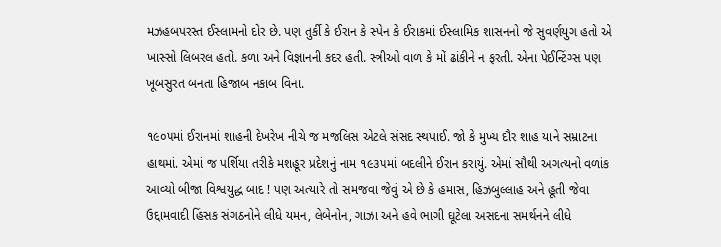મઝહબપરસ્ત ઈસ્લામનો દોર છે. પણ તુર્કી કે ઈરાન કે સ્પેન કે ઈરાકમાં ઈસ્લામિક શાસનનો જે સુવર્ણયુગ હતો એ ખાસ્સો લિબરલ હતો. કળા અને વિજ્ઞાનની કદર હતી. સ્ત્રીઓ વાળ કે મોં ઢાંકીને ન ફરતી. એના પેઈન્ટિંગ્સ પણ ખૂબસુરત બનતા હિજાબ નકાબ વિના.

૧૯૦૫માં ઈરાનમાં શાહની દેખરેખ નીચે જ મજલિસ એટલે સંસદ સ્થપાઈ. જો કે મુખ્ય દૌર શાહ યાને સમ્રાટના હાથમાં. એમાં જ પર્શિયા તરીકે મશહૂર પ્રદેશનું નામ ૧૯૩૫માં બદલીને ઈરાન કરાયું. એમાં સૌથી અગત્યનો વળાંક આવ્યો બીજા વિશ્વયુદ્ધ બાદ ! પણ અત્યારે તો સમજવા જેવું એ છે કે હમાસ, હિઝબુલ્લાહ અને હૂતી જેવા ઉદ્દામવાદી હિંસક સંગઠનોને લીધે યમન, લેબેનોન, ગાઝા અને હવે ભાગી ઘૂટેલા અસદના સમર્થનને લીધે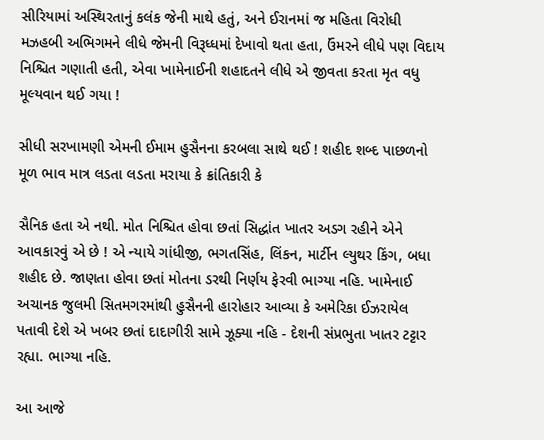સીરિયામાં અસ્થિરતાનું કલંક જેની માથે હતું, અને ઈરાનમાં જ મહિતા વિરોધી મઝહબી અભિગમને લીધે જેમની વિરૂધ્ધમાં દેખાવો થતા હતા, ઉંમરને લીધે પણ વિદાય નિશ્ચિત ગણાતી હતી, એવા ખામેનાઈની શહાદતને લીધે એ જીવતા કરતા મૃત વધુ મૂલ્યવાન થઈ ગયા !

સીધી સરખામણી એમની ઈમામ હુસૈનના કરબલા સાથે થઈ ! શહીદ શબ્દ પાછળનો મૂળ ભાવ માત્ર લડતા લડતા મરાયા કે ક્રાંતિકારી કે

સૈનિક હતા એ નથી. મોત નિશ્ચિત હોવા છતાં સિદ્ધાંત ખાતર અડગ રહીને એને આવકારવું એ છે ! એ ન્યાયે ગાંધીજી, ભગતસિંહ, લિંકન, માર્ટીન લ્યુથર કિંગ, બધા શહીદ છે. જાણતા હોવા છતાં મોતના ડરથી નિર્ણય ફેરવી ભાગ્યા નહિ. ખામેનાઈ અચાનક જુલમી સિતમગરમાંથી હુસૈનની હારોહાર આવ્યા કે અમેરિકા ઈઝરાયેલ પતાવી દેશે એ ખબર છતાં દાદાગીરી સામે ઝૂક્યા નહિ - દેશની સંપ્રભુતા ખાતર ટટ્ટાર રહ્યા. ભાગ્યા નહિ.

આ આજે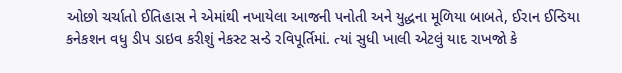ઓછો ચર્ચાતો ઈતિહાસ ને એમાંથી નખાયેલા આજની પનોતી અને યુદ્ધના મૂળિયા બાબતે, ઈરાન ઈન્ડિયા કનેકશન વધુ ડીપ ડાઇવ કરીશું નેકસ્ટ સન્ડે રવિપૂર્તિમાં. ત્યાં સુધી ખાલી એટલું યાદ રાખજો કે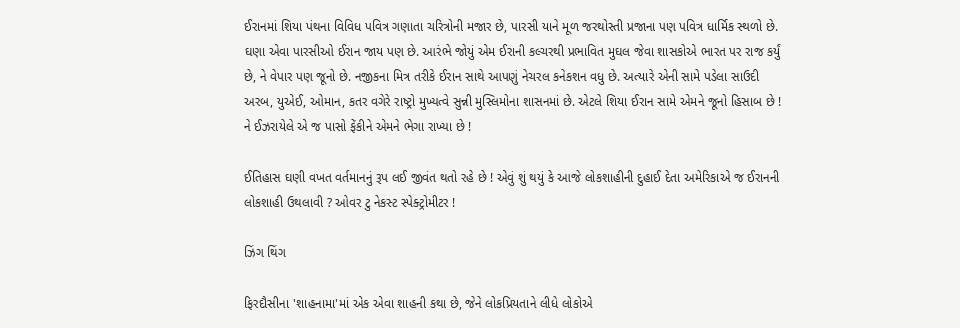ઈરાનમાં શિયા પંથના વિવિધ પવિત્ર ગણાતા ચરિત્રોની મજાર છે, પારસી યાને મૂળ જરથોસ્તી પ્રજાના પણ પવિત્ર ધાર્મિક સ્થળો છે. ઘણા એવા પારસીઓ ઈરાન જાય પણ છે. આરંભે જોયું એમ ઈરાની કલ્ચરથી પ્રભાવિત મુઘલ જેવા શાસકોએ ભારત પર રાજ કર્યું છે, ને વેપાર પણ જૂનો છે. નજીકના મિત્ર તરીકે ઈરાન સાથે આપણું નેચરલ કનેકશન વધુ છે. અત્યારે એની સામે પડેલા સાઉદી અરબ, યુએઈ, ઓમાન, કતર વગેરે રાષ્ટ્રો મુખ્યત્વે સુન્ની મુસ્લિમોના શાસનમાં છે. એટલે શિયા ઈરાન સામે એમને જૂનો હિસાબ છે ! ને ઈઝરાયેલે એ જ પાસો ફેંકીને એમને ભેગા રાખ્યા છે !

ઈતિહાસ ઘણી વખત વર્તમાનનું રૂપ લઈ જીવંત થતો રહે છે ! એવું શું થયું કે આજે લોકશાહીની દુહાઈ દેતા અમેરિકાએ જ ઈરાનની લોકશાહી ઉથલાવી ? ઓવર ટુ નેકસ્ટ સ્પેક્ટ્રોમીટર !

ઝિંગ થિંગ

ફિરદૌસીના 'શાહનામા'માં એક એવા શાહની કથા છે, જેને લોકપ્રિયતાને લીધે લોકોએ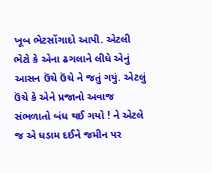ખૂબ ભેટસોંગાદો આપી. એટલી ભેટો કે એના ઢગલાને લીધે એનું આસન ઉંચે ઉંચે ને જતું ગયું. એટલું ઉંચે કે એને પ્રજાનો અવાજ સંભળાતો બંધ થઈ ગયો ! ને એટલે જ એ ધડામ દઈને જમીન પર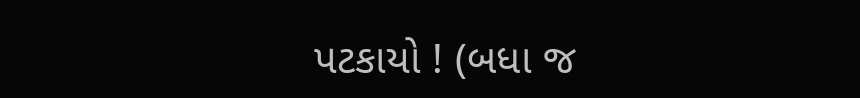પટકાયો ! (બધા જ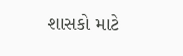શાસકો માટે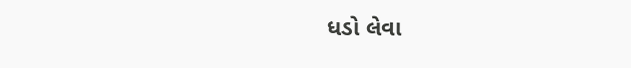ધડો લેવા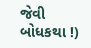જેવી બોધકથા !)